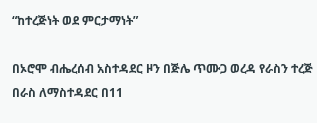“ከተረጅነት ወደ ምርታማነት”

በኦሮሞ ብሔረሰብ አስተዳደር ዞን በጅሌ ጥሙጋ ወረዳ የራስን ተረጅ በራስ ለማስተዳደር በ11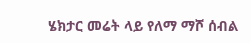ሄክታር መሬት ላይ የለማ ማሾ ሰብል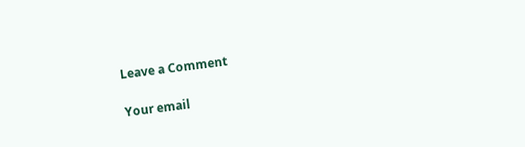Leave a Comment

Your email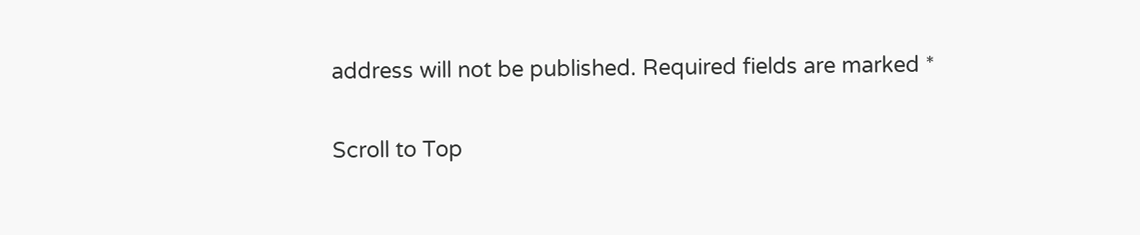address will not be published. Required fields are marked *

Scroll to Top